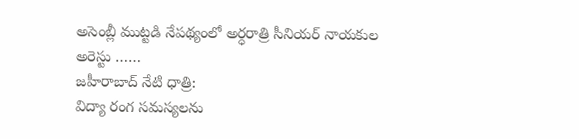అసెంబ్లీ ముట్టడి నేపథ్యంలో అర్ధరాత్రి సీనియర్ నాయకుల అరెస్టు ……
జహీరాబాద్ నేటి ధాత్రి:
విద్యా రంగ సమస్యలను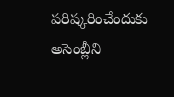పరిష్కరించేందుకు అసెంబ్లీని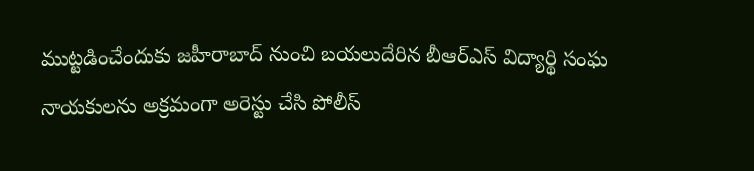ముట్టడించేందుకు జహీరాబాద్ నుంచి బయలుదేరిన బీఆర్ఎస్ విద్యార్థి సంఘ నాయకులను అక్రమంగా అరెస్టు చేసి పోలీస్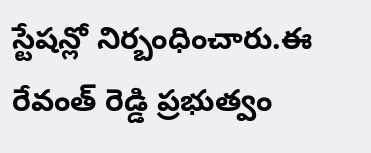స్టేషన్లో నిర్బంధించారు.ఈ రేవంత్ రెడ్డి ప్రభుత్వం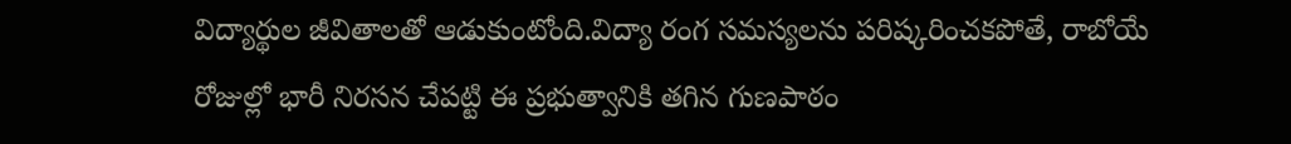విద్యార్థుల జీవితాలతో ఆడుకుంటోంది.విద్యా రంగ సమస్యలను పరిష్కరించకపోతే, రాబోయే రోజుల్లో భారీ నిరసన చేపట్టి ఈ ప్రభుత్వానికి తగిన గుణపాఠం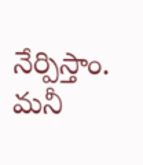నేర్పిస్తాం. మనీ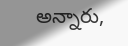అన్నారు,